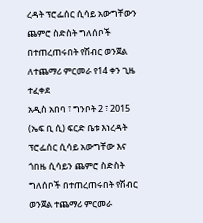ረዳት ፕሮፌሰር ሲሳይ አውግቸውን ጨምሮ ስድስት ግለሰቦች በተጠረጠሩበት የሽብር ወንጀል ለተጨማሪ ምርመራ የ14 ቀን ጊዜ ተፈቀደ
አዲስ አበባ ፣ ግንቦት 2 ፣ 2015 (ኤፍ ቢ ሲ) ፍርድ ቤቱ እነረዳት ፕሮፌሰር ሲሳይ አውግቸው እና ጎበዜ ሲሳይን ጨምሮ ስድስት ግለሰቦች በተጠረጠሩበት የሽብር ወንጀል ተጨማሪ ምርመራ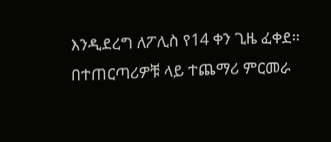እንዲደረግ ለፖሊስ የ14 ቀን ጊዜ ፈቀደ።
በተጠርጣሪዎቹ ላይ ተጨማሪ ምርመራ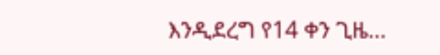እንዲደረግ የ14 ቀን ጊዜ…